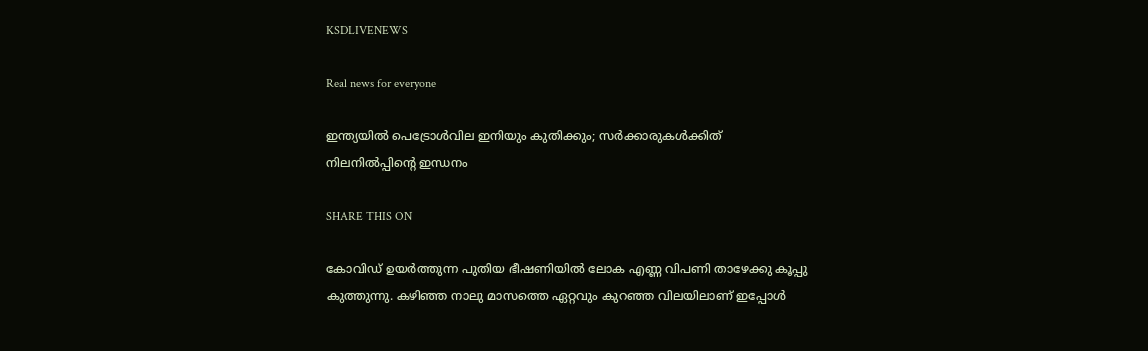KSDLIVENEWS

Real news for everyone

ഇന്ത്യയില്‍ പെട്രോള്‍വില ഇനിയും കുതിക്കും; സര്‍ക്കാരുകള്‍ക്കിത് നിലനില്‍പ്പിന്റെ ഇന്ധനം

SHARE THIS ON

കോവിഡ് ഉയർത്തുന്ന പുതിയ ഭീഷണിയിൽ ലോക എണ്ണ വിപണി താഴേക്കു കൂപ്പു കുത്തുന്നു. കഴിഞ്ഞ നാലു മാസത്തെ ഏറ്റവും കുറഞ്ഞ വിലയിലാണ് ഇപ്പോൾ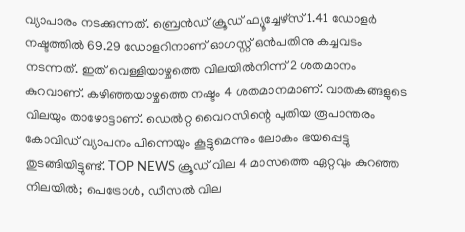വ്യാപാരം നടക്കുന്നത്. ബ്രെൻഡ് ക്രൂഡ് ഫ്യൂച്ചേഴ്സ് 1.41 ഡോളർ നഷ്ടത്തിൽ 69.29 ഡോളറിനാണ് ഓഗസ്റ്റ് ഒൻപതിനു കച്ചവടം നടന്നത്. ഇത് വെള്ളിയാഴ്ചത്തെ വിലയിൽനിന്ന് 2 ശതമാനം കുറവാണ്. കഴിഞ്ഞയാഴ്ചത്തെ നഷ്ടം 4 ശതമാനമാണ്. വാതകങ്ങളുടെ വിലയും താഴോട്ടാണ്. ഡെൽറ്റ വൈറസിന്റെ പുതിയ രൂപാന്തരം കോവിഡ് വ്യാപനം പിന്നെയും കൂട്ടുമെന്നും ലോകം ഭയപ്പെട്ടു തുടങ്ങിയിട്ടുണ്ട്. TOP NEWS ക്രൂഡ് വില 4 മാസത്തെ ഏറ്റവും കുറഞ്ഞ നിലയില്‍; പെട്രോള്‍, ഡീസല്‍ വില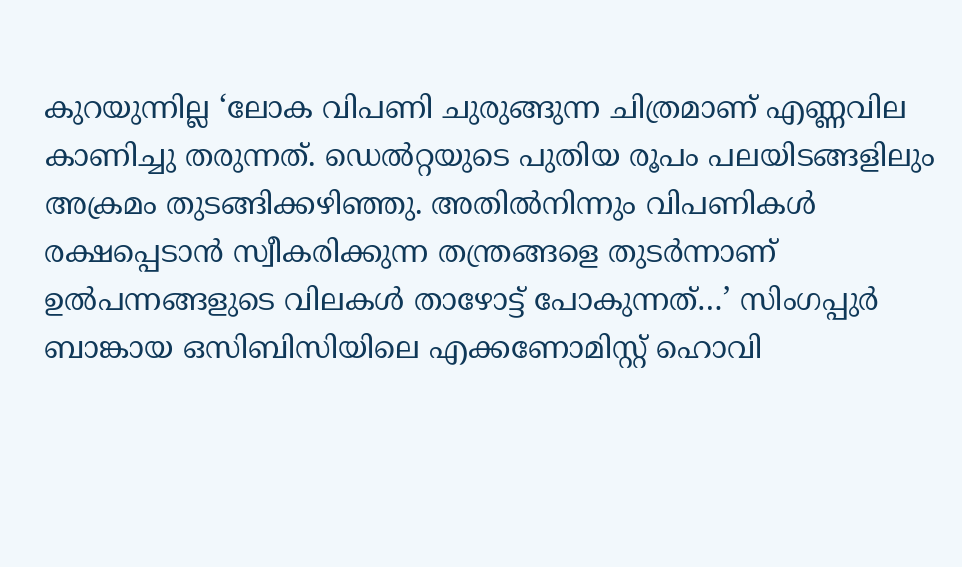കുറയുന്നില്ല ‘ലോക വിപണി ചുരുങ്ങുന്ന ചിത്രമാണ് എണ്ണവില കാണിച്ചു തരുന്നത്. ഡെൽറ്റയുടെ പുതിയ രൂപം പലയിടങ്ങളിലും അക്രമം തുടങ്ങിക്കഴിഞ്ഞു. അതിൽനിന്നും വിപണികൾ  രക്ഷപ്പെടാൻ സ്വീകരിക്കുന്ന തന്ത്രങ്ങളെ തുടർന്നാണ് ഉൽപന്നങ്ങളുടെ വിലകൾ താഴോട്ട് പോകുന്നത്…’ സിംഗപ്പുർ ബാങ്കായ ഒസിബിസിയിലെ എക്കണോമിസ്റ്റ് ഹൊവി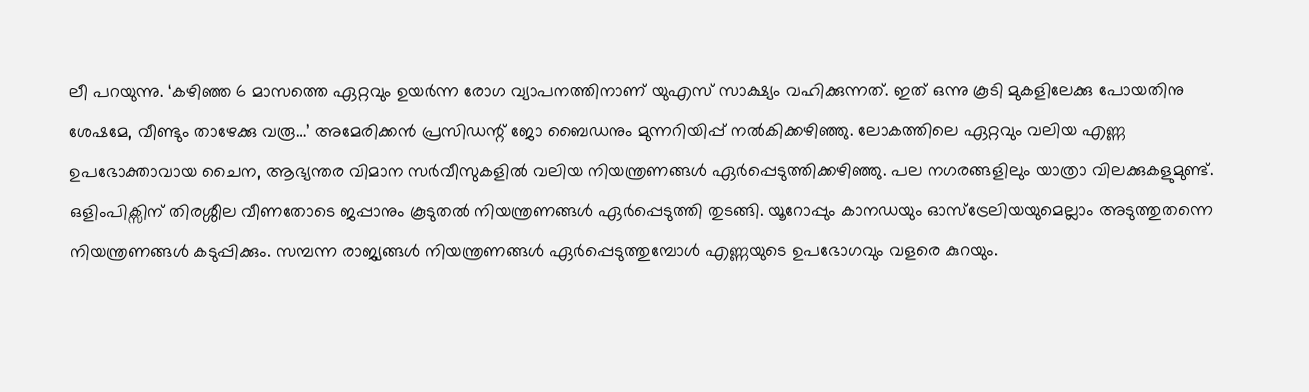ലീ പറയുന്നു. ‘കഴിഞ്ഞ 6 മാസത്തെ ഏറ്റവും ഉയർന്ന രോഗ വ്യാപനത്തിനാണ് യുഎസ് സാക്ഷ്യം വഹിക്കുന്നത്. ഇത് ഒന്നു കൂടി മുകളിലേക്കു പോയതിനു ശേഷമേ, വീണ്ടും താഴേക്കു വരൂ…’ അമേരിക്കൻ പ്രസിഡന്റ് ജോ ബൈഡനും മുന്നറിയിപ്പ് നൽകിക്കഴിഞ്ഞു. ലോകത്തിലെ ഏറ്റവും വലിയ എണ്ണ ഉപഭോക്താവായ ചൈന, ആഭ്യന്തര വിമാന സർവീസുകളിൽ വലിയ നിയന്ത്രണങ്ങൾ ഏർപ്പെടുത്തിക്കഴിഞ്ഞു. പല നഗരങ്ങളിലും യാത്രാ വിലക്കുകളുമുണ്ട്.  ഒളിംപിക്സിന് തിരശ്ശീല വീണതോടെ ജപ്പാനും കൂടുതൽ നിയന്ത്രണങ്ങൾ ഏർപ്പെടുത്തി തുടങ്ങി. യൂറോപ്പും കാനഡയും ഓസ്ട്രേലിയയുമെല്ലാം അടുത്തുതന്നെ നിയന്ത്രണങ്ങൾ കടുപ്പിക്കും. സമ്പന്ന രാജ്യങ്ങൾ നിയന്ത്രണങ്ങൾ ഏർപ്പെടുത്തുമ്പോൾ എണ്ണയുടെ ഉപഭോഗവും വളരെ കുറയും.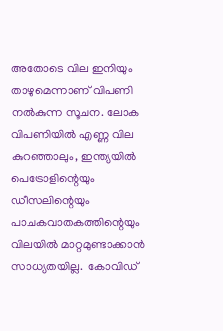അതോടെ വില ഇനിയും താഴുമെന്നാണ് വിപണി നൽകുന്ന സൂചന. ലോക വിപണിയിൽ എണ്ണ വില കുറഞ്ഞാലും, ഇന്ത്യയിൽ പെട്രോളിന്റെയും  ഡീസലിന്റെയും പാചകവാതകത്തിന്റെയും  വിലയിൽ മാറ്റമുണ്ടാക്കാൻ സാധ്യതയില്ല.  കോവിഡ്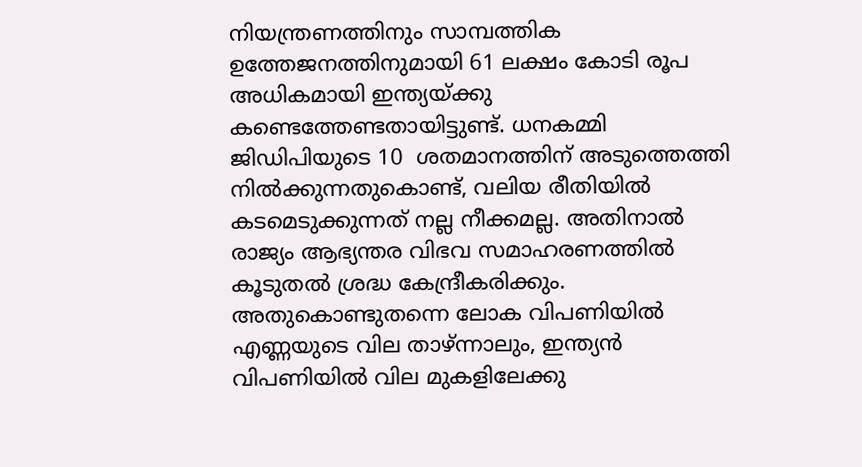നിയന്ത്രണത്തിനും സാമ്പത്തിക ഉത്തേജനത്തിനുമായി 61 ലക്ഷം കോടി രൂപ അധികമായി ഇന്ത്യയ്ക്കു കണ്ടെത്തേണ്ടതായിട്ടുണ്ട്. ധനകമ്മി ജിഡിപിയുടെ 10  ശതമാനത്തിന് അടുത്തെത്തി നിൽക്കുന്നതുകൊണ്ട്, വലിയ രീതിയിൽ കടമെടുക്കുന്നത് നല്ല നീക്കമല്ല. അതിനാൽ രാജ്യം ആഭ്യന്തര വിഭവ സമാഹരണത്തിൽ കൂടുതൽ ശ്രദ്ധ കേന്ദ്രീകരിക്കും. അതുകൊണ്ടുതന്നെ ലോക വിപണിയിൽ എണ്ണയുടെ വില താഴ്ന്നാലും, ഇന്ത്യൻ വിപണിയിൽ വില മുകളിലേക്കു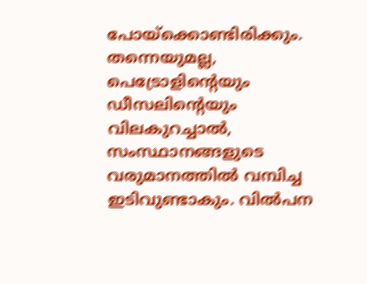പോയ്ക്കൊണ്ടിരിക്കും. തന്നെയുമല്ല, പെട്രോളിന്റെയും ഡീസലിന്റെയും വിലകുറച്ചാൽ, സംസ്ഥാനങ്ങളുടെ വരുമാനത്തിൽ വമ്പിച്ച ഇടിവുണ്ടാകും. വിൽപന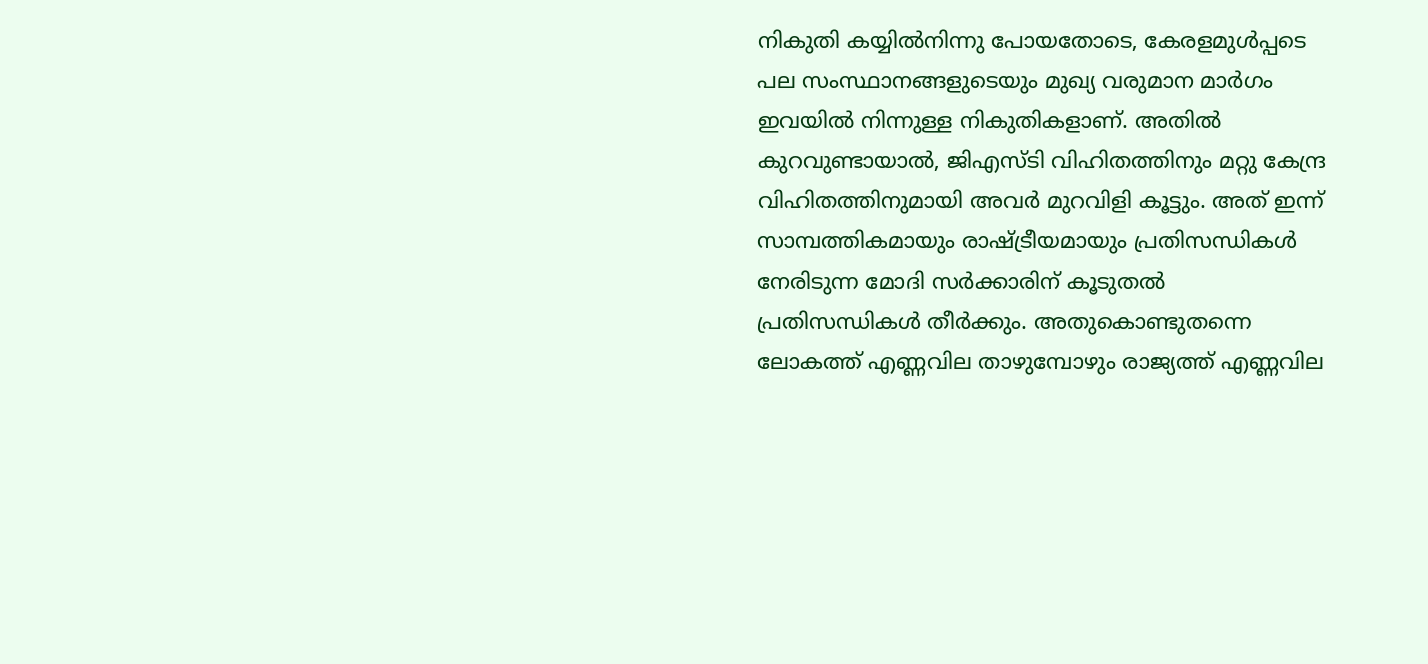നികുതി കയ്യിൽനിന്നു പോയതോടെ, കേരളമുൾപ്പടെ പല സംസ്ഥാനങ്ങളുടെയും മുഖ്യ വരുമാന മാർഗം ഇവയിൽ നിന്നുള്ള നികുതികളാണ്. അതിൽ കുറവുണ്ടായാൽ, ജിഎസ്‌ടി വിഹിതത്തിനും മറ്റു കേന്ദ്ര വിഹിതത്തിനുമായി അവർ മുറവിളി കൂട്ടും. അത് ഇന്ന് സാമ്പത്തികമായും രാഷ്ട്രീയമായും പ്രതിസന്ധികൾ നേരിടുന്ന മോദി സർക്കാരിന് കൂടുതൽ പ്രതിസന്ധികൾ തീർക്കും. അതുകൊണ്ടുതന്നെ ലോകത്ത് എണ്ണവില താഴുമ്പോഴും രാജ്യത്ത് എണ്ണവില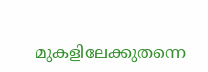മുകളിലേക്കുതന്നെ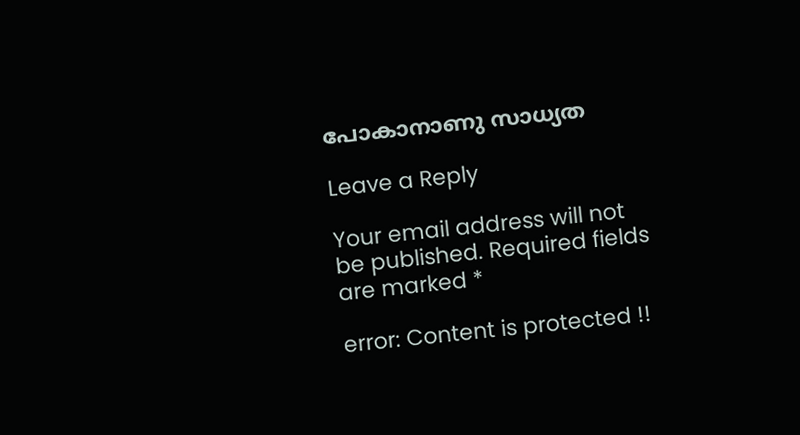പോകാനാണു സാധ്യത

Leave a Reply

Your email address will not be published. Required fields are marked *

error: Content is protected !!